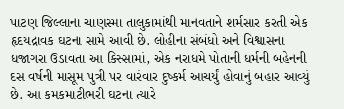પાટણ જિલ્લાના ચાણસ્મા તાલુકામાંથી માનવતાને શર્મસાર કરતી એક હૃદયદ્રાવક ઘટના સામે આવી છે. લોહીના સંબંધો અને વિશ્વાસના ધજાગરા ઉડાવતા આ કિસ્સામાં, એક નરાધમે પોતાની ધર્મની બહેનની દસ વર્ષની માસૂમ પુત્રી પર વારંવાર દુષ્કર્મ આચર્યું હોવાનું બહાર આવ્યું છે. આ કમકમાટીભરી ઘટના ત્યારે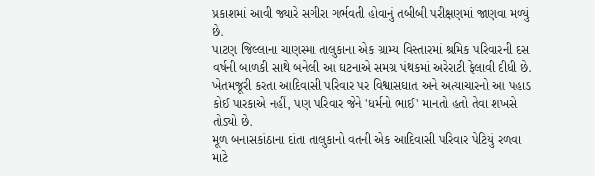પ્રકાશમાં આવી જ્યારે સગીરા ગર્ભવતી હોવાનું તબીબી પરીક્ષણમાં જાણવા મળ્યું છે.
પાટણ જિલ્લાના ચાણસ્મા તાલુકાના એક ગ્રામ્ય વિસ્તારમાં શ્રમિક પરિવારની દસ વર્ષની બાળકી સાથે બનેલી આ ઘટનાએ સમગ્ર પંથકમાં અરેરાટી ફેલાવી દીધી છે. ખેતમજૂરી કરતા આદિવાસી પરિવાર પર વિશ્વાસઘાત અને અત્યાચારનો આ પહાડ કોઈ પારકાએ નહીં, પણ પરિવાર જેને 'ધર્મનો ભાઈ' માનતો હતો તેવા શખસે તોડ્યો છે.
મૂળ બનાસકાંઠાના દાંતા તાલુકાનો વતની એક આદિવાસી પરિવાર પેટિયું રળવા માટે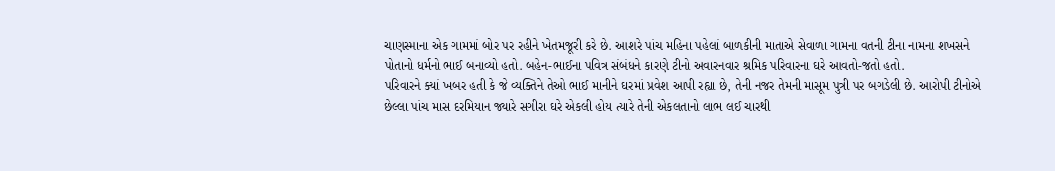ચાણસ્માના એક ગામમાં બોર પર રહીને ખેતમજૂરી કરે છે. આશરે પાંચ મહિના પહેલાં બાળકીની માતાએ સેવાળા ગામના વતની ટીના નામના શખસને પોતાનો ધર્મનો ભાઈ બનાવ્યો હતો. બહેન-ભાઈના પવિત્ર સંબંધને કારણે ટીનો અવારનવાર શ્રમિક પરિવારના ઘરે આવતો-જતો હતો.
પરિવારને ક્યાં ખબર હતી કે જે વ્યક્તિને તેઓ ભાઈ માનીને ઘરમાં પ્રવેશ આપી રહ્યા છે, તેની નજર તેમની માસૂમ પુત્રી પર બગડેલી છે. આરોપી ટીનોએ છેલ્લા પાંચ માસ દરમિયાન જ્યારે સગીરા ઘરે એકલી હોય ત્યારે તેની એકલતાનો લાભ લઈ ચારથી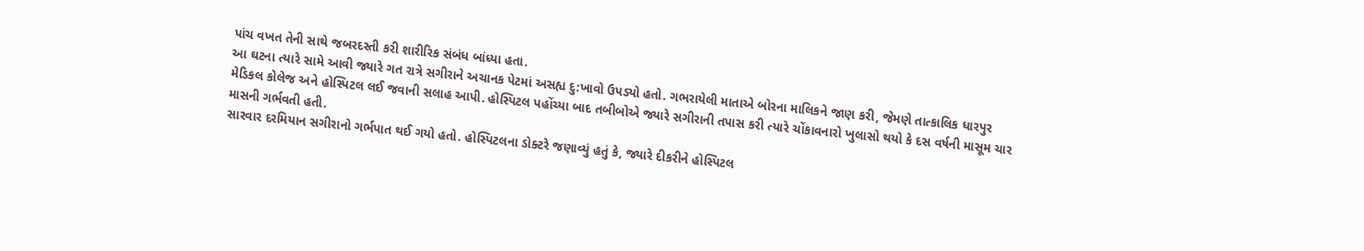પાંચ વખત તેની સાથે જબરદસ્તી કરી શારીરિક સંબંધ બાંધ્યા હતા.
આ ઘટના ત્યારે સામે આવી જ્યારે ગત રાત્રે સગીરાને અચાનક પેટમાં અસહ્ય દુ:ખાવો ઉપડ્યો હતો. ગભરાયેલી માતાએ બોરના માલિકને જાણ કરી, જેમણે તાત્કાલિક ધારપુર મેડિકલ કોલેજ અને હોસ્પિટલ લઈ જવાની સલાહ આપી. હોસ્પિટલ પહોંચ્યા બાદ તબીબોએ જ્યારે સગીરાની તપાસ કરી ત્યારે ચોંકાવનારો ખુલાસો થયો કે દસ વર્ષની માસૂમ ચાર માસની ગર્ભવતી હતી.
સારવાર દરમિયાન સગીરાનો ગર્ભપાત થઈ ગયો હતો. હોસ્પિટલના ડોક્ટરે જણાવ્યું હતું કે, જ્યારે દીકરીને હોસ્પિટલ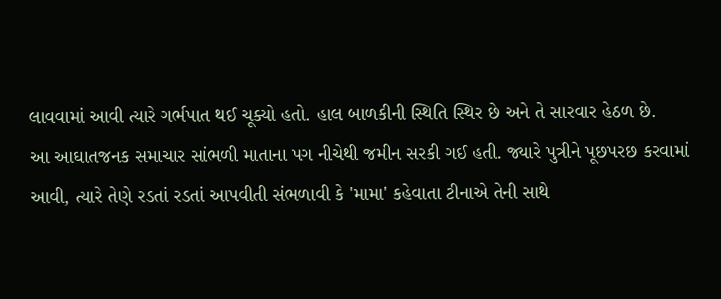લાવવામાં આવી ત્યારે ગર્ભપાત થઈ ચૂક્યો હતો. હાલ બાળકીની સ્થિતિ સ્થિર છે અને તે સારવાર હેઠળ છે.
આ આઘાતજનક સમાચાર સાંભળી માતાના પગ નીચેથી જમીન સરકી ગઈ હતી. જ્યારે પુત્રીને પૂછપરછ કરવામાં આવી, ત્યારે તેણે રડતાં રડતાં આપવીતી સંભળાવી કે 'મામા' કહેવાતા ટીનાએ તેની સાથે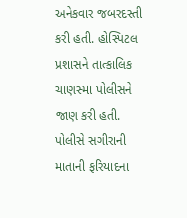અનેકવાર જબરદસ્તી કરી હતી. હોસ્પિટલ પ્રશાસને તાત્કાલિક ચાણસ્મા પોલીસને જાણ કરી હતી.
પોલીસે સગીરાની માતાની ફરિયાદના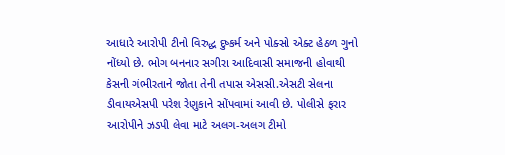આધારે આરોપી ટીનો વિરુદ્ધ દુષ્કર્મ અને પોક્સો એક્ટ હેઠળ ગુનો નોંધ્યો છે. ભોગ બનનાર સગીરા આદિવાસી સમાજની હોવાથી કેસની ગંભીરતાને જોતા તેની તપાસ એસસી.એસટી સેલના ડીવાયએસપી પરેશ રેણુકાને સોંપવામાં આવી છે. પોલીસે ફરાર આરોપીને ઝડપી લેવા માટે અલગ-અલગ ટીમો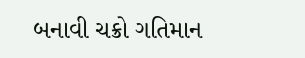બનાવી ચક્રો ગતિમાન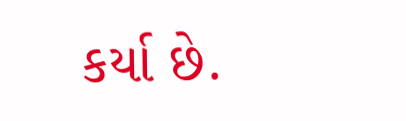કર્યા છે.